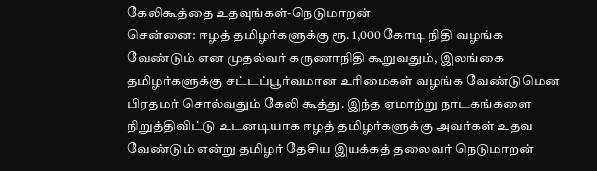கேலிகூத்தை உதவுங்கள்-நெடுமாறன்
சென்னை: ஈழத் தமிழர்களுக்கு ரூ. 1,000 கோடி நிதி வழங்க வேண்டும் என முதல்வர் கருணாநிதி கூறுவதும், இலங்கை தமிழர்களுக்கு சட்டப்பூர்வமான உரிமைகள் வழங்க வேண்டுமென பிரதமர் சொல்வதும் கேலி கூத்து. இந்த ஏமாற்று நாடகங்களை நிறுத்திவிட்டு உடனடியாக ஈழத் தமிழர்களுக்கு அவர்கள் உதவ வேண்டும் என்று தமிழர் தேசிய இயக்கத் தலைவர் நெடுமாறன்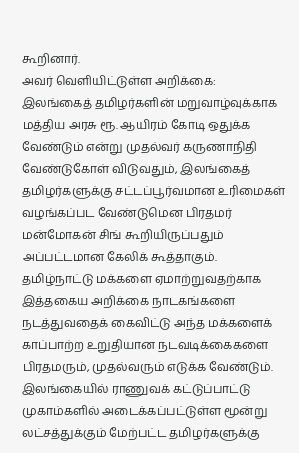கூறினார்.
அவர் வெளியிட்டுள்ள அறிக்கை:
இலங்கைத் தமிழர்களின் மறுவாழ்வுக்காக மத்திய அரசு ரூ. ஆயிரம் கோடி ஒதுக்க வேண்டும் என்று முதல்வர் கருணாநிதி வேண்டுகோள் விடுவதும், இலங்கைத் தமிழர்களுக்கு சட்டப்பூர்வமான உரிமைகள் வழங்கப்பட வேண்டுமென பிரதமர் மன்மோகன் சிங் கூறியிருப்பதும் அப்பட்டமான கேலிக் கூத்தாகும்.
தமிழ்நாட்டு மக்களை ஏமாற்றுவதற்காக இத்தகைய அறிக்கை நாடகங்களை நடத்துவதைக் கைவிட்டு அந்த மக்களைக் காப்பாற்ற உறுதியான நடவடிக்கைகளை பிரதமரும், முதல்வரும் எடுக்க வேண்டும்.
இலங்கையில் ராணுவக் கட்டுப்பாட்டு முகாம்களில் அடைக்கப்பட்டுள்ள மூன்று லட்சத்துக்கும் மேற்பட்ட தமிழர்களுக்கு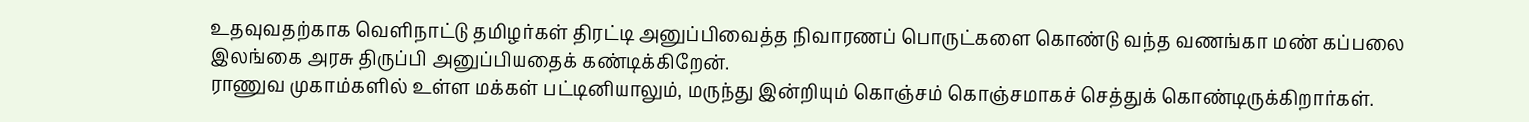உதவுவதற்காக வெளிநாட்டு தமிழர்கள் திரட்டி அனுப்பிவைத்த நிவாரணப் பொருட்களை கொண்டு வந்த வணங்கா மண் கப்பலை இலங்கை அரசு திருப்பி அனுப்பியதைக் கண்டிக்கிறேன்.
ராணுவ முகாம்களில் உள்ள மக்கள் பட்டினியாலும், மருந்து இன்றியும் கொஞ்சம் கொஞ்சமாகச் செத்துக் கொண்டிருக்கிறார்கள்.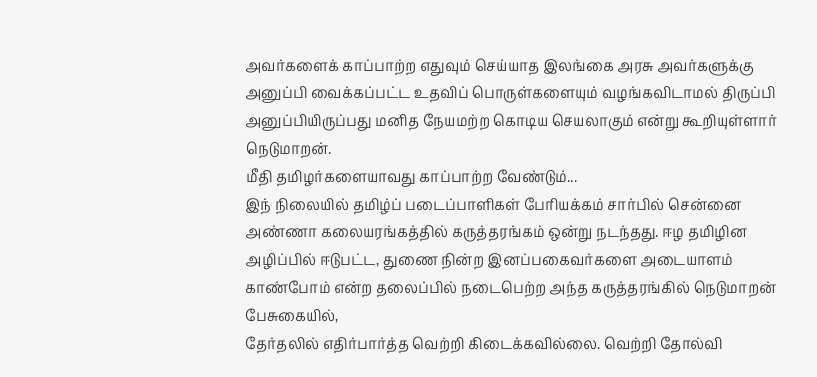அவர்களைக் காப்பாற்ற எதுவும் செய்யாத இலங்கை அரசு அவர்களுக்கு அனுப்பி வைக்கப்பட்ட உதவிப் பொருள்களையும் வழங்கவிடாமல் திருப்பி அனுப்பியிருப்பது மனித நேயமற்ற கொடிய செயலாகும் என்று கூறியுள்ளார் நெடுமாறன்.
மீதி தமிழர்களையாவது காப்பாற்ற வேண்டும்...
இந் நிலையில் தமிழ்ப் படைப்பாளிகள் பேரியக்கம் சார்பில் சென்னை அண்ணா கலையரங்கத்தில் கருத்தரங்கம் ஒன்று நடந்தது. ஈழ தமிழின அழிப்பில் ஈடுபட்ட, துணை நின்ற இனப்பகைவர்களை அடையாளம் காண்போம் என்ற தலைப்பில் நடைபெற்ற அந்த கருத்தரங்கில் நெடுமாறன் பேசுகையில்,
தேர்தலில் எதிர்பார்த்த வெற்றி கிடைக்கவில்லை. வெற்றி தோல்வி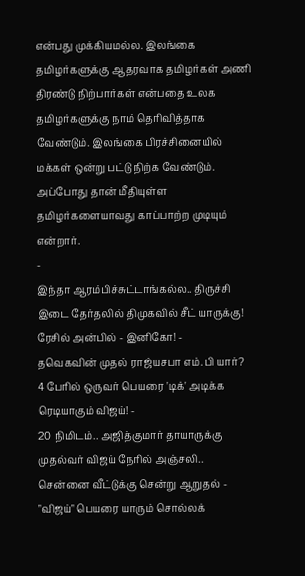என்பது முக்கியமல்ல. இலங்கை தமிழர்களுக்கு ஆதரவாக தமிழர்கள் அணி திரண்டு நிற்பார்கள் என்பதை உலக தமிழர்களுக்கு நாம் தெரிவித்தாக வேண்டும். இலங்கை பிரச்சினையில் மக்கள் ஒன்று பட்டு நிற்க வேண்டும். அப்போது தான் மீதியுள்ள தமிழர்களையாவது காப்பாற்ற முடியும் என்றார்.
-
இந்தா ஆரம்பிச்சுட்டாங்கல்ல.. திருச்சி இடை தேர்தலில் திமுகவில் சீட் யாருக்கு! ரேசில் அன்பில் - இனிகோ! -
தவெகவின் முதல் ராஜ்யசபா எம்.பி யார்? 4 பேரில் ஒருவர் பெயரை 'டிக்' அடிக்க ரெடியாகும் விஜய்! -
20 நிமிடம்.. அஜித்குமார் தாயாருக்கு முதல்வர் விஜய் நேரில் அஞ்சலி.. சென்னை வீட்டுக்கு சென்று ஆறுதல் -
"விஜய்" பெயரை யாரும் சொல்லக்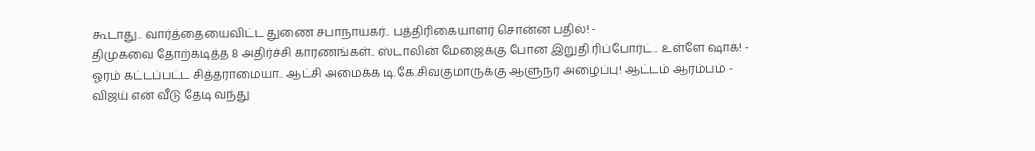கூடாது.. வார்த்தையைவிட்ட துணை சபாநாயகர்.. பத்திரிகையாளர் சொன்ன பதில்! -
திமுகவை தோற்கடித்த 8 அதிர்ச்சி காரணங்கள்.. ஸ்டாலின் மேஜைக்கு போன இறுதி ரிப்போர்ட்.. உள்ளே ஷாக்! -
ஓரம் கட்டப்பட்ட சித்தராமையா.. ஆட்சி அமைக்க டி.கே.சிவகுமாருக்கு ஆளுநர் அழைப்பு! ஆட்டம் ஆரம்பம் -
விஜய் என் வீடு தேடி வந்து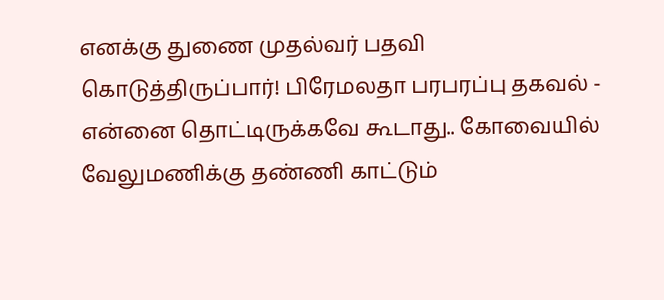எனக்கு துணை முதல்வர் பதவி கொடுத்திருப்பார்! பிரேமலதா பரபரப்பு தகவல் -
என்னை தொட்டிருக்கவே கூடாது.. கோவையில் வேலுமணிக்கு தண்ணி காட்டும்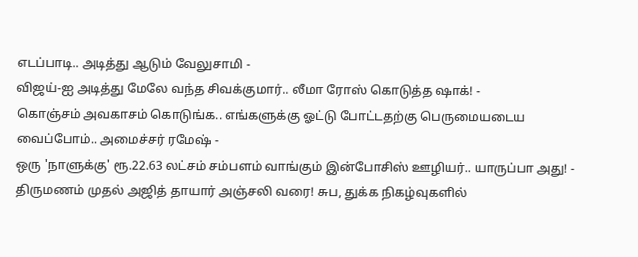எடப்பாடி.. அடித்து ஆடும் வேலுசாமி -
விஜய்-ஐ அடித்து மேலே வந்த சிவக்குமார்.. லீமா ரோஸ் கொடுத்த ஷாக்! -
கொஞ்சம் அவகாசம் கொடுங்க.. எங்களுக்கு ஓட்டு போட்டதற்கு பெருமையடைய வைப்போம்.. அமைச்சர் ரமேஷ் -
ஒரு 'நாளுக்கு' ரூ.22.63 லட்சம் சம்பளம் வாங்கும் இன்போசிஸ் ஊழியர்.. யாருப்பா அது! -
திருமணம் முதல் அஜித் தாயார் அஞ்சலி வரை! சுப, துக்க நிகழ்வுகளில்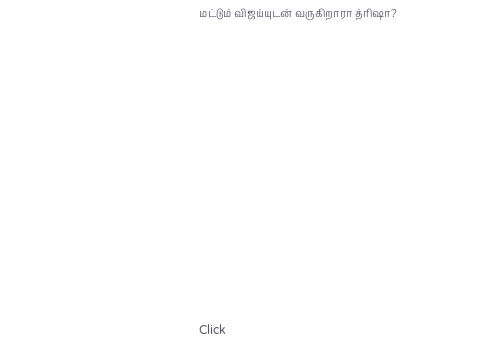மட்டும் விஜய்யுடன் வருகிறாரா த்ரிஷா?












Click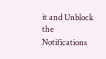it and Unblock the Notifications